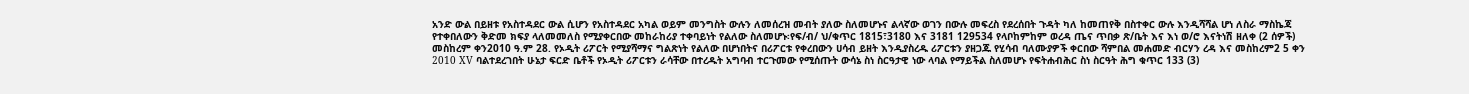አንድ ውል በይዘቱ የአስተዳደር ውል ሲሆን የአስተዳደር አካል ወይም መንግስት ውሉን ለመሰረዝ መብት ያለው ስለመሆኑና ልላኛው ወገን በውሉ መፍረስ የደረሰበት ጉዳት ካለ ከመጠየቅ በስተቀር ውሉ እንዲሻሻል ሆነ ለስራ ማስኬጃ የተቀበለውን ቅድመ ክፍያ ላለመመለስ የሚያቀርበው መከራከሪያ ተቀባይነት የልለው ስለመሆኑ፡የፍ/ብ/ ህ/ቁጥር 1815፣3180 እና 3181 129534 የላቦከምከም ወረዳ ጤና ጥበቃ ጽ/ቤት እና እነ ወ/ሮ እናትነሽ ዘለቀ (2 ሰዎች) መስከረም ቀን2010 ዓ.ም 28. የኦዲት ሪፖርት የሚያሻማና ግልጽነት የልለው በሆነበትና በሪፖርቱ የቀረበውን ሀሳብ ይዘት እንዲያስረዱ ሪፖርቱን ያዘጋጁ የሂሳብ ባለሙያዎች ቀርበው ሻምበል መሐመድ ብርሃን ረዳ እና መስከረም2 5 ቀን 2010 XV ባልተደረገበት ሁኔታ ፍርድ ቤቶች የኦዲት ሪፖርቱን ራሳቸው በተረዱት አግባብ ተርጉመው የሚሰጡት ውሳኔ ስነ ስርዓታዊ ነው ላባል የማይችል ስለመሆኑ የፍትሐብሕር ስነ ስርዓት ሕግ ቁጥር 133 (3)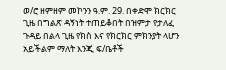ወ/ሮ ዘምዘም መኮንን ዓ.ም. 29. በቀድሞ ክርክር ጊዜ በግልጽ ዳኝነት ተጠይቆበት በዝምታ የታለፈ ጉዳይ በልላ ጊዜ የክስ እና የክርክር ምክንያት ላሆን አይችልም ማለት እንጂ ፍ/ቤቶች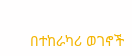በተከራካሪ ወገኖች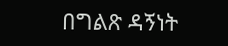በግልጽ ዳኝነት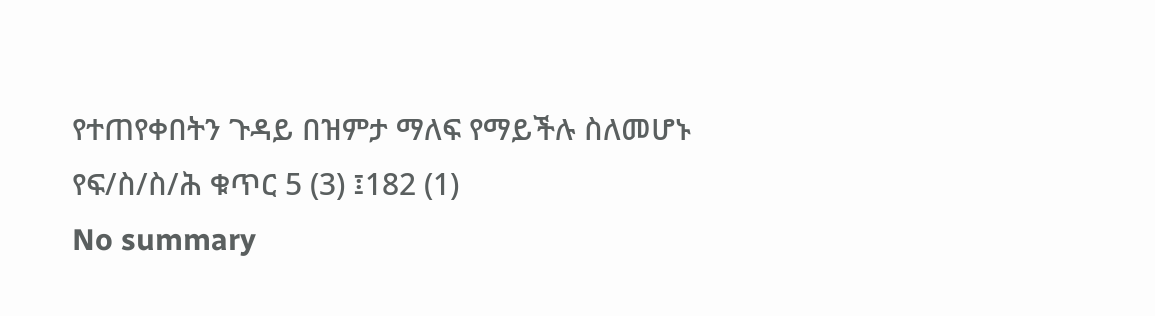የተጠየቀበትን ጉዳይ በዝምታ ማለፍ የማይችሉ ስለመሆኑ የፍ/ስ/ስ/ሕ ቁጥር 5 (3) ፤182 (1)
No summary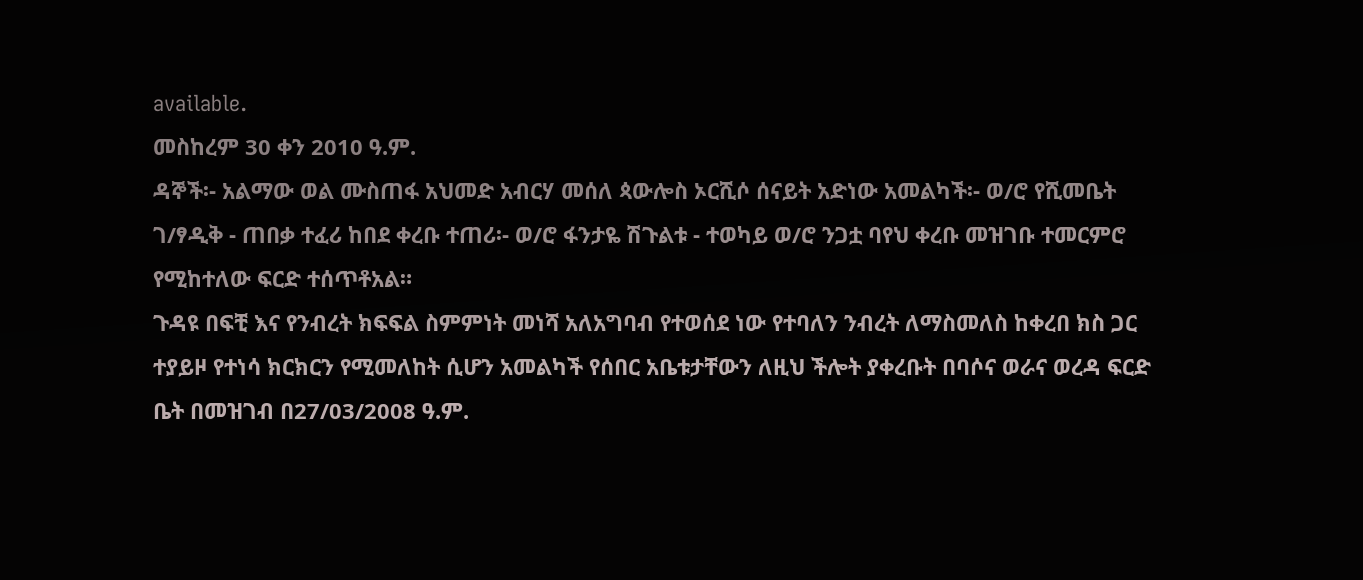available.
መስከረም 30 ቀን 2010 ዓ.ም.
ዳኞች፡- አልማው ወል ሙስጠፋ አህመድ አብርሃ መሰለ ጳውሎስ ኦርሺሶ ሰናይት አድነው አመልካች፡- ወ/ሮ የሺመቤት ገ/ፃዲቅ - ጠበቃ ተፈሪ ከበደ ቀረቡ ተጠሪ፡- ወ/ሮ ፋንታዬ ሽጉልቱ - ተወካይ ወ/ሮ ንጋቷ ባየህ ቀረቡ መዝገቡ ተመርምሮ የሚከተለው ፍርድ ተሰጥቶአል።
ጉዳዩ በፍቺ እና የንብረት ክፍፍል ስምምነት መነሻ አለአግባብ የተወሰደ ነው የተባለን ንብረት ለማስመለስ ከቀረበ ክስ ጋር ተያይዞ የተነሳ ክርክርን የሚመለከት ሲሆን አመልካች የሰበር አቤቱታቸውን ለዚህ ችሎት ያቀረቡት በባሶና ወራና ወረዳ ፍርድ ቤት በመዝገብ በ27/03/2008 ዓ.ም.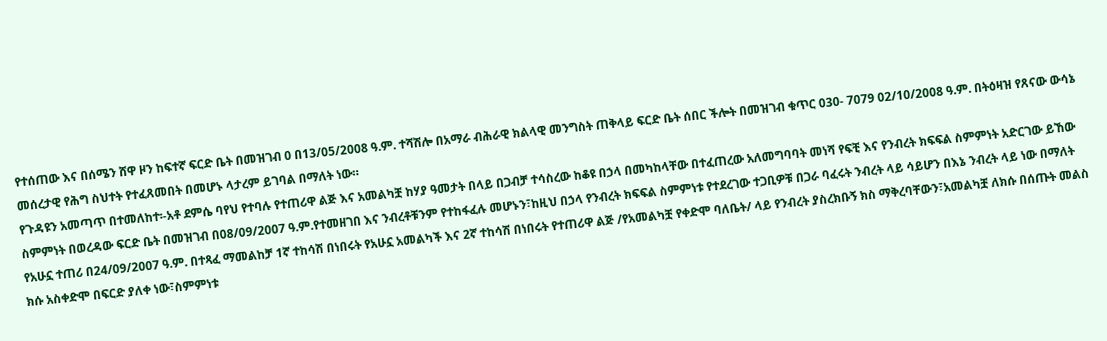የተሰጠው እና በሰሜን ሸዋ ዞን ከፍተኛ ፍርድ ቤት በመዝገብ 0 በ13/05/2008 ዓ.ም. ተሻሽሎ በአማራ ብሕራዊ ክልላዊ መንግስት ጠቅላይ ፍርድ ቤት ሰበር ችሎት በመዝገብ ቁጥር 030- 7079 02/10/2008 ዓ.ም. በትዕዛዝ የጸናው ውሳኔ መሰረታዊ የሕግ ስህተት የተፈጸመበት በመሆኑ ላታረም ይገባል በማለት ነው።
የጉዳዩን አመጣጥ በተመለከተ፡-አቶ ደምሴ ባየህ የተባሉ የተጠሪዋ ልጅ እና አመልካቿ ከሃያ ዓመታት በላይ በጋብቻ ተሳስረው ከቆዩ በኃላ በመካከላቸው በተፈጠረው አለመግባባት መነሻ የፍቺ እና የንብረት ክፍፍል ስምምነት አድርገው ይኸው ስምምነት በወረዳው ፍርድ ቤት በመዝገብ በ08/09/2007 ዓ.ም.የተመዘገበ እና ንብረቶቹንም የተከፋፈሉ መሆኑን፣ከዚህ በኃላ የንብረት ክፍፍል ስምምነቱ የተደረገው ተጋቢዎቹ በጋራ ባፈሩት ንብረት ላይ ሳይሆን በእኔ ንብረት ላይ ነው በማለት የአሁኗ ተጠሪ በ24/09/2007 ዓ.ም. በተጻፈ ማመልከቻ 1ኛ ተከሳሽ በነበሩት የአሁኗ አመልካች እና 2ኛ ተከሳሽ በነበሩት የተጠሪዋ ልጅ /የአመልካቿ የቀድሞ ባለቤት/ ላይ የንብረት ያስረክቡኝ ክስ ማቅረባቸውን፣አመልካቿ ለክሱ በሰጡት መልስ ክሱ አስቀድሞ በፍርድ ያለቀ ነው፣ስምምነቱ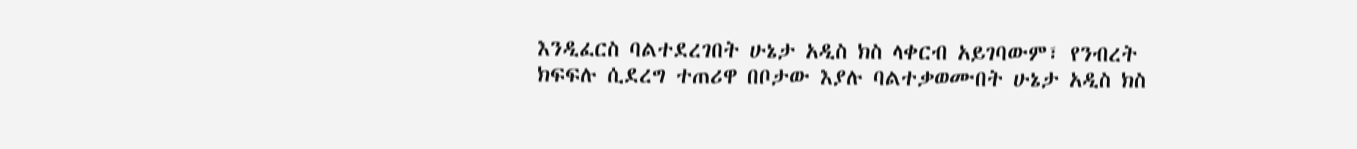እንዲፈርስ ባልተደረገበት ሁኔታ አዲስ ክስ ላቀርብ አይገባውም፣ የንብረት ክፍፍሉ ሲደረግ ተጠሪዋ በቦታው እያሉ ባልተቃወሙበት ሁኔታ አዲስ ክስ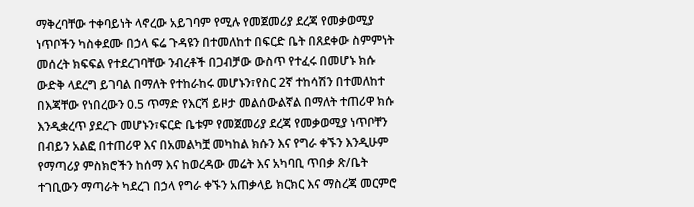ማቅረባቸው ተቀባይነት ላኖረው አይገባም የሚሉ የመጀመሪያ ደረጃ የመቃወሚያ ነጥቦችን ካስቀደሙ በኃላ ፍሬ ጉዳዩን በተመለከተ በፍርድ ቤት በጸደቀው ስምምነት መሰረት ክፍፍል የተደረገባቸው ንብረቶች በጋብቻው ውስጥ የተፈሩ በመሆኑ ክሱ ውድቅ ላደረግ ይገባል በማለት የተከራከሩ መሆኑን፣የስር 2ኛ ተከሳሽን በተመለከተ በእጃቸው የነበረውን 0.5 ጥማድ የእርሻ ይዞታ መልሰውልኛል በማለት ተጠሪዋ ክሱ እንዲቋረጥ ያደረጉ መሆኑን፣ፍርድ ቤቱም የመጀመሪያ ደረጃ የመቃወሚያ ነጥቦቸን በብይን አልፎ በተጠሪዋ እና በአመልካቿ መካከል ክሱን እና የግራ ቀኙን እንዲሁም የማጣሪያ ምስክሮችን ከሰማ እና ከወረዳው መሬት እና አካባቢ ጥበቃ ጽ/ቤት ተገቢውን ማጣራት ካደረገ በኃላ የግራ ቀኙን አጠቃላይ ክርክር እና ማስረጃ መርምሮ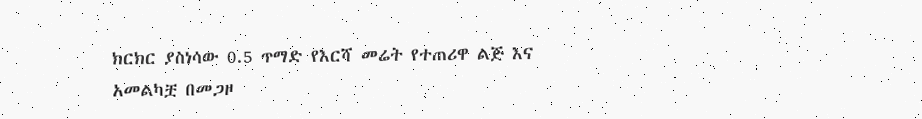ክርክር ያስነሳው 0.5 ጥማድ የእርሻ መሬት የተጠሪዋ ልጅ እና አመልካቿ በመጋዞ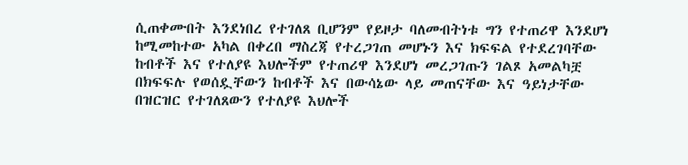ሲጠቀሙበት እንደነበረ የተገለጸ ቢሆንም የይዞታ ባለመብትነቱ ግን የተጠሪዋ እንደሆነ ከሚመከተው አካል በቀረበ ማስረጃ የተረጋገጠ መሆኑን እና ክፍፍል የተደረገባቸው ከብቶች እና የተለያዩ እህሎችም የተጠሪዋ እንደሆነ መረጋገጡን ገልጾ አመልካቿ በክፍፍሉ የወሰዷቸውን ከብቶች እና በውሳኔው ላይ መጠናቸው እና ዓይነታቸው በዝርዝር የተገለጸውን የተለያዩ እህሎች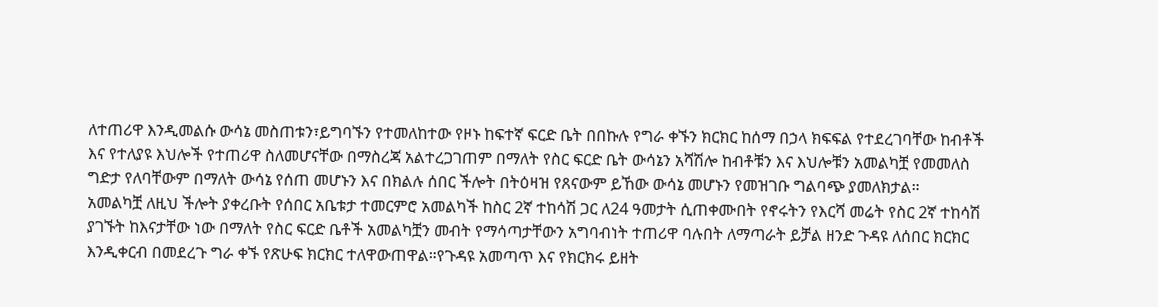ለተጠሪዋ እንዲመልሱ ውሳኔ መስጠቱን፣ይግባኙን የተመለከተው የዞኑ ከፍተኛ ፍርድ ቤት በበኩሉ የግራ ቀኙን ክርክር ከሰማ በኃላ ክፍፍል የተደረገባቸው ከብቶች እና የተለያዩ እህሎች የተጠሪዋ ስለመሆናቸው በማስረጃ አልተረጋገጠም በማለት የስር ፍርድ ቤት ውሳኔን አሻሽሎ ከብቶቹን እና እህሎቹን አመልካቿ የመመለስ ግድታ የለባቸውም በማለት ውሳኔ የሰጠ መሆኑን እና በክልሉ ሰበር ችሎት በትዕዛዝ የጸናውም ይኸው ውሳኔ መሆኑን የመዝገቡ ግልባጭ ያመለክታል።
አመልካቿ ለዚህ ችሎት ያቀረቡት የሰበር አቤቱታ ተመርምሮ አመልካች ከስር 2ኛ ተከሳሽ ጋር ለ24 ዓመታት ሲጠቀሙበት የኖሩትን የእርሻ መሬት የስር 2ኛ ተከሳሽ ያገኙት ከእናታቸው ነው በማለት የስር ፍርድ ቤቶች አመልካቿን መብት የማሳጣታቸውን አግባብነት ተጠሪዋ ባሉበት ለማጣራት ይቻል ዘንድ ጉዳዩ ለሰበር ክርክር እንዲቀርብ በመደረጉ ግራ ቀኙ የጽሁፍ ክርክር ተለዋውጠዋል።የጉዳዩ አመጣጥ እና የክርክሩ ይዘት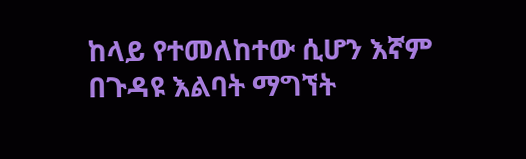ከላይ የተመለከተው ሲሆን እኛም በጉዳዩ እልባት ማግኘት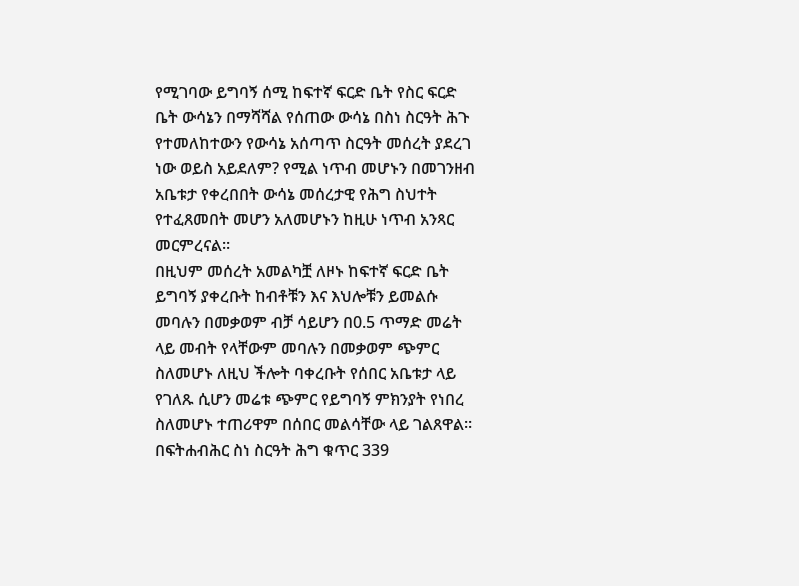የሚገባው ይግባኝ ሰሚ ከፍተኛ ፍርድ ቤት የስር ፍርድ ቤት ውሳኔን በማሻሻል የሰጠው ውሳኔ በስነ ስርዓት ሕጉ የተመለከተውን የውሳኔ አሰጣጥ ስርዓት መሰረት ያደረገ ነው ወይስ አይደለም? የሚል ነጥብ መሆኑን በመገንዘብ አቤቱታ የቀረበበት ውሳኔ መሰረታዊ የሕግ ስህተት የተፈጸመበት መሆን አለመሆኑን ከዚሁ ነጥብ አንጻር መርምረናል።
በዚህም መሰረት አመልካቿ ለዞኑ ከፍተኛ ፍርድ ቤት ይግባኝ ያቀረቡት ከብቶቹን እና እህሎቹን ይመልሱ መባሉን በመቃወም ብቻ ሳይሆን በ0.5 ጥማድ መሬት ላይ መብት የላቸውም መባሉን በመቃወም ጭምር ስለመሆኑ ለዚህ ችሎት ባቀረቡት የሰበር አቤቱታ ላይ የገለጹ ሲሆን መሬቱ ጭምር የይግባኝ ምክንያት የነበረ ስለመሆኑ ተጠሪዋም በሰበር መልሳቸው ላይ ገልጸዋል። በፍትሐብሕር ስነ ስርዓት ሕግ ቁጥር 339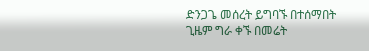ድንጋጌ መሰረት ይግባኙ በተሰማበት ጊዜም ግራ ቀኙ በመሬት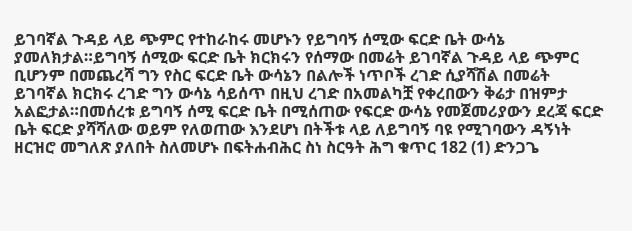ይገባኛል ጉዳይ ላይ ጭምር የተከራከሩ መሆኑን የይግባኝ ሰሚው ፍርድ ቤት ውሳኔ ያመለክታል።ይግባኝ ሰሚው ፍርድ ቤት ክርክሩን የሰማው በመሬት ይገባኛል ጉዳይ ላይ ጭምር ቢሆንም በመጨረሻ ግን የስር ፍርድ ቤት ውሳኔን በልሎች ነጥቦች ረገድ ሲያሻሽል በመሬት ይገባኛል ክርክሩ ረገድ ግን ውሳኔ ሳይሰጥ በዚህ ረገድ በአመልካቿ የቀረበውን ቅሬታ በዝምታ አልፎታል።በመሰረቱ ይግባኝ ሰሚ ፍርድ ቤት በሚሰጠው የፍርድ ውሳኔ የመጀመሪያውን ደረጃ ፍርድ ቤት ፍርድ ያሻሻለው ወይም የለወጠው እንደሆነ በትችቱ ላይ ለይግባኝ ባዩ የሚገባውን ዳኝነት ዘርዝሮ መግለጽ ያለበት ስለመሆኑ በፍትሐብሕር ስነ ስርዓት ሕግ ቁጥር 182 (1) ድንጋጌ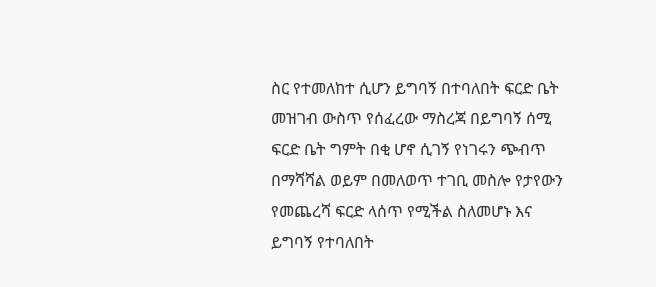ስር የተመለከተ ሲሆን ይግባኝ በተባለበት ፍርድ ቤት መዝገብ ውስጥ የሰፈረው ማስረጃ በይግባኝ ሰሚ ፍርድ ቤት ግምት በቂ ሆኖ ሲገኝ የነገሩን ጭብጥ በማሻሻል ወይም በመለወጥ ተገቢ መስሎ የታየውን የመጨረሻ ፍርድ ላሰጥ የሚችል ስለመሆኑ እና ይግባኝ የተባለበት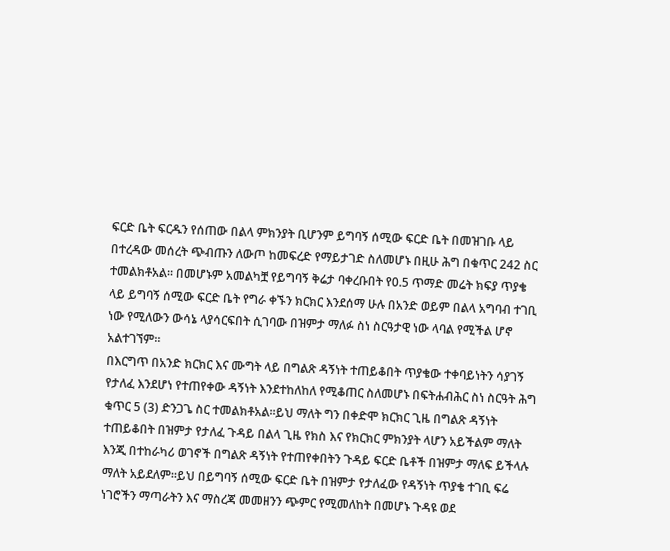ፍርድ ቤት ፍርዱን የሰጠው በልላ ምክንያት ቢሆንም ይግባኝ ሰሚው ፍርድ ቤት በመዝገቡ ላይ በተረዳው መሰረት ጭብጡን ለውጦ ከመፍረድ የማይታገድ ስለመሆኑ በዚሁ ሕግ በቁጥር 242 ስር ተመልክቶአል። በመሆኑም አመልካቿ የይግባኝ ቅሬታ ባቀረቡበት የ0.5 ጥማድ መሬት ክፍያ ጥያቄ ላይ ይግባኝ ሰሚው ፍርድ ቤት የግራ ቀኙን ክርክር እንደሰማ ሁሉ በአንድ ወይም በልላ አግባብ ተገቢ ነው የሚለውን ውሳኔ ላያሳርፍበት ሲገባው በዝምታ ማለፉ ስነ ስርዓታዊ ነው ላባል የሚችል ሆኖ አልተገኘም።
በእርግጥ በአንድ ክርክር እና ሙግት ላይ በግልጽ ዳኝነት ተጠይቆበት ጥያቄው ተቀባይነትን ሳያገኝ የታለፈ እንደሆነ የተጠየቀው ዳኝነት እንደተከለከለ የሚቆጠር ስለመሆኑ በፍትሐብሕር ስነ ስርዓት ሕግ ቁጥር 5 (3) ድንጋጌ ስር ተመልክቶአል።ይህ ማለት ግን በቀድሞ ክርክር ጊዜ በግልጽ ዳኝነት ተጠይቆበት በዝምታ የታለፈ ጉዳይ በልላ ጊዜ የክስ እና የክርክር ምክንያት ላሆን አይችልም ማለት እንጂ በተከራካሪ ወገኖች በግልጽ ዳኝነት የተጠየቀበትን ጉዳይ ፍርድ ቤቶች በዝምታ ማለፍ ይችላሉ ማለት አይደለም።ይህ በይግባኝ ሰሚው ፍርድ ቤት በዝምታ የታለፈው የዳኝነት ጥያቄ ተገቢ ፍሬ ነገሮችን ማጣራትን እና ማስረጃ መመዘንን ጭምር የሚመለከት በመሆኑ ጉዳዩ ወደ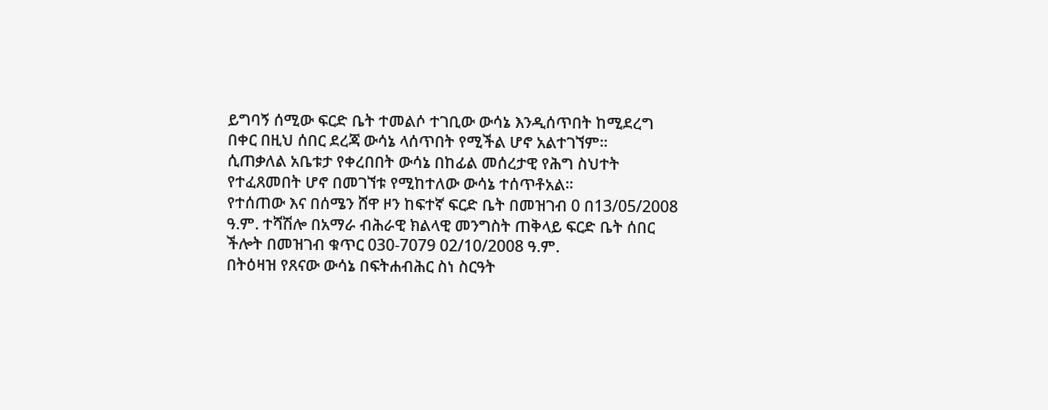ይግባኝ ሰሚው ፍርድ ቤት ተመልሶ ተገቢው ውሳኔ እንዲሰጥበት ከሚደረግ በቀር በዚህ ሰበር ደረጃ ውሳኔ ላሰጥበት የሚችል ሆኖ አልተገኘም።
ሲጠቃለል አቤቱታ የቀረበበት ውሳኔ በከፊል መሰረታዊ የሕግ ስህተት የተፈጸመበት ሆኖ በመገኘቱ የሚከተለው ውሳኔ ተሰጥቶአል።
የተሰጠው እና በሰሜን ሸዋ ዞን ከፍተኛ ፍርድ ቤት በመዝገብ 0 በ13/05/2008 ዓ.ም. ተሻሽሎ በአማራ ብሕራዊ ክልላዊ መንግስት ጠቅላይ ፍርድ ቤት ሰበር ችሎት በመዝገብ ቁጥር 030-7079 02/10/2008 ዓ.ም.
በትዕዛዝ የጸናው ውሳኔ በፍትሐብሕር ስነ ስርዓት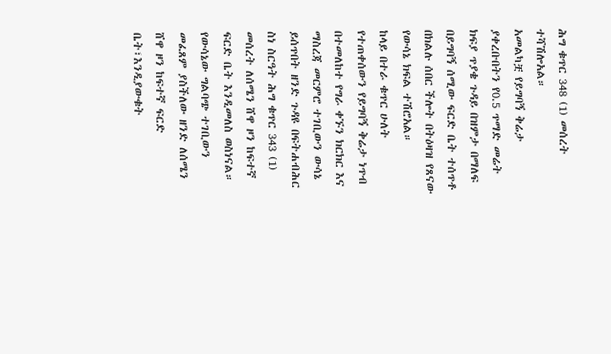ሕግ ቁጥር 348 (1) መሰረት ተሻሽሎአል።
አመልካቿ የይግባኝ ቅሬታ ያቀረቡበትን የ0.5 ጥማድ መሬት ክፍያ ጥያቄ ጉዳይ በዝምታ በማለፍ በይግባኝ ሰሚው ፍርድ ቤት ተሰጥቶ በክልሉ ሰበር ችሎት በትዕዛዝ የጸናው የውሳኔ ክፍል ተሽሮአል።
ከላይ በተራ ቁጥር ሁለት የተጠቀሰውን የይግባኝ ቅሬታ ነጥብ በተመለከተ የግራ ቀኙን ክርክር እና ማስረጃ መርምሮ ተገቢውን ውሳኔ ይሰጥበት ዘንድ ጉዳዩ በፍትሐብሕር ስነ ስርዓት ሕግ ቁጥር 343 (1) መሰረት ለሰሜን ሸዋ ዞን ከፍተኛ ፍርድ ቤት እንዲመለስ ወስነናል።
የውሳኔው ግልባጭ ተገቢውን መፈጸም ያስችለው ዘንድ ለሰሜን ሸዋ ዞን ከፍተኛ ፍርድ ቤት፣እንዲያውቁት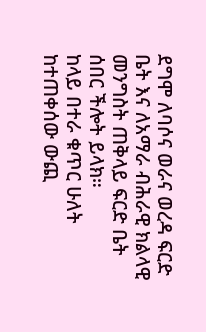ደግሞ ለባሶና ወራና ወረዳ ፍርድ ቤት እና ለአማራ ብሕራዊ ክልላዊ መንግስት ጠቅላይ ፍርድ ቤት ሰበር ችሎት ይላክ።
ከላይ በተራ ቁጥር ሁለት ከተጠቀሰው ውጪ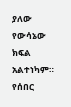ያለው የውሳኔው ክፍል አልተነካም።
የሰበር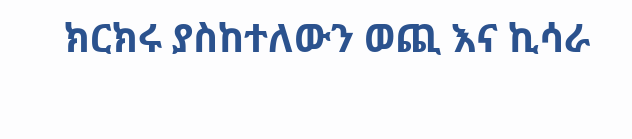ክርክሩ ያስከተለውን ወጪ እና ኪሳራ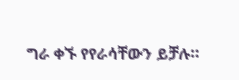ግራ ቀኙ የየራሳቸውን ይቻሉ።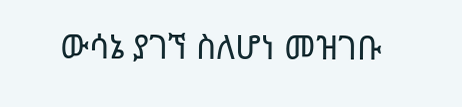ውሳኔ ያገኘ ስለሆነ መዝገቡ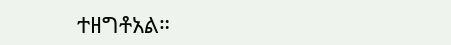ተዘግቶአል።